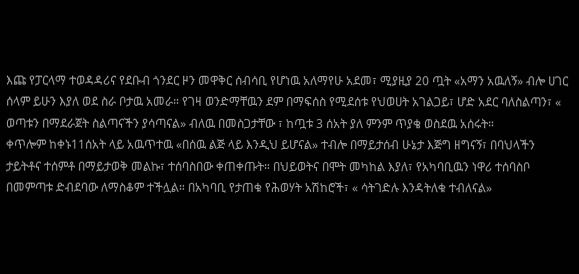እጩ የፓርላማ ተወዳዳሪና የደቡብ ጎንደር ዞን መዋቅር ሰብሳቢ የሆነዉ አለማየሁ አደመ፣ ሚያዚያ 20 ጧት «አማን አዉለኝ» ብሎ ሀገር ሰላም ይሁን እያለ ወደ ስራ ቦታዉ አመራ። የገዛ ወንድማቸዉን ደም በማፍሰስ የሚደሰቱ የህወሀት አገልጋይ፣ ሆድ አደር ባለስልጣን፣ « ወጣቱን በማደራጀት ስልጣናችን ያሳጣናል» ብለዉ በመስጋታቸው ፣ ከጧቱ 3 ሰአት ያለ ምንም ጥያቄ ወስደዉ አሰሩት።
ቀጥሎም ከቀኑ11ሰአት ላይ አዉጥተዉ «በሰዉ ልጅ ላይ እንዲህ ይሆናል» ተብሎ በማይታሰብ ሁኔታ እጅግ ዘግናኝ፣ በባህላችን ታይትቶና ተሰምቶ በማይታወቅ መልኩ፣ ተሰባስበው ቀጠቀጡት። በህይወትና በሞት መካከል እያለ፣ የአካባቢዉን ነዋሪ ተሰባስቦ በመምጣቱ ድብደባው ለማስቆም ተችሏል። በአካባቢ የታጠቁ የሕወሃት አሽከሮች፣ « ሳትገድሉ እንዳትለቁ ተብለናል»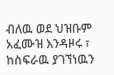ብለዉ ወደ ህዝቡም አፈሙዝ እንዳዞሩ ፣ ከስፍራዉ ያገኘነዉን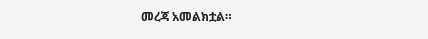መረጃ አመልክቷል።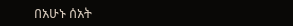በአሁኑ ሰአት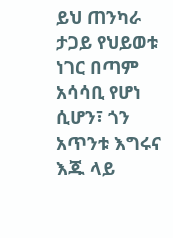ይህ ጠንካራ ታጋይ የህይወቱ ነገር በጣም አሳሳቢ የሆነ ሲሆን፣ ጎን አጥንቱ እግሩና እጁ ላይ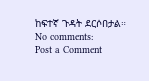ከፍተኛ ጉዳት ደርሶበታል።
No comments:
Post a Comment